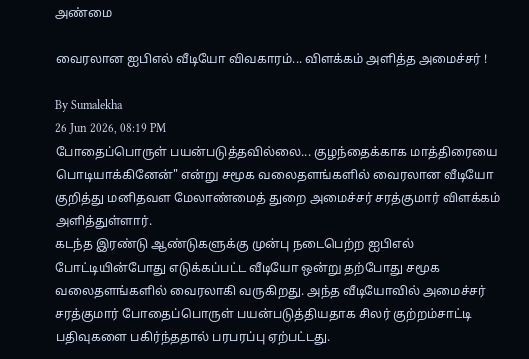அண்மை

வைரலான ஐபிஎல் வீடியோ விவகாரம்... விளக்கம் அளித்த அமைச்சர் !

By Sumalekha
26 Jun 2026, 08:19 PM
போதைப்பொருள் பயன்படுத்தவில்லை... குழந்தைக்காக மாத்திரையை பொடியாக்கினேன்" என்று சமூக வலைதளங்களில் வைரலான வீடியோ குறித்து மனிதவள மேலாண்மைத் துறை அமைச்சர் சரத்குமார் விளக்கம் அளித்துள்ளார்.
கடந்த இரண்டு ஆண்டுகளுக்கு முன்பு நடைபெற்ற ஐபிஎல் போட்டியின்போது எடுக்கப்பட்ட வீடியோ ஒன்று தற்போது சமூக வலைதளங்களில் வைரலாகி வருகிறது. அந்த வீடியோவில் அமைச்சர் சரத்குமார் போதைப்பொருள் பயன்படுத்தியதாக சிலர் குற்றம்சாட்டி பதிவுகளை பகிர்ந்ததால் பரபரப்பு ஏற்பட்டது.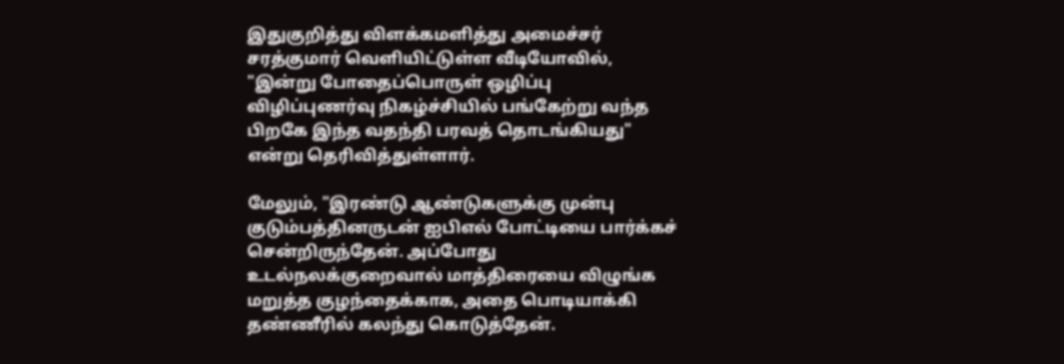இதுகுறித்து விளக்கமளித்து அமைச்சர் சரத்குமார் வெளியிட்டுள்ள வீடியோவில், "இன்று போதைப்பொருள் ஒழிப்பு விழிப்புணர்வு நிகழ்ச்சியில் பங்கேற்று வந்த பிறகே இந்த வதந்தி பரவத் தொடங்கியது" என்று தெரிவித்துள்ளார்.

மேலும், "இரண்டு ஆண்டுகளுக்கு முன்பு குடும்பத்தினருடன் ஐபிஎல் போட்டியை பார்க்கச் சென்றிருந்தேன். அப்போது உடல்நலக்குறைவால் மாத்திரையை விழுங்க மறுத்த குழந்தைக்காக, அதை பொடியாக்கி தண்ணீரில் கலந்து கொடுத்தேன்.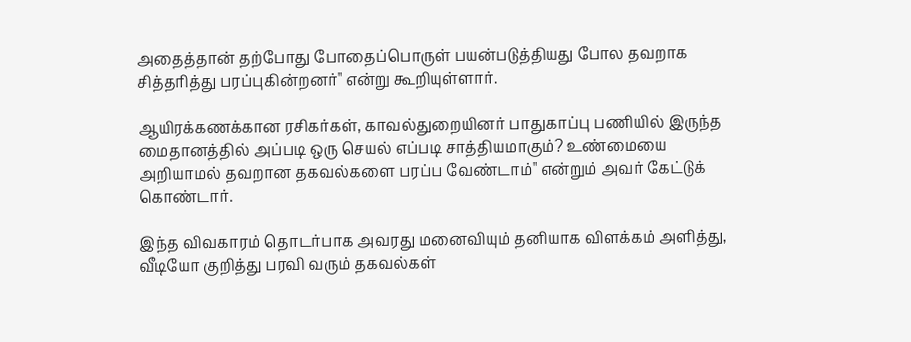அதைத்தான் தற்போது போதைப்பொருள் பயன்படுத்தியது போல தவறாக சித்தரித்து பரப்புகின்றனர்" என்று கூறியுள்ளார்.

ஆயிரக்கணக்கான ரசிகர்கள், காவல்துறையினர் பாதுகாப்பு பணியில் இருந்த மைதானத்தில் அப்படி ஒரு செயல் எப்படி சாத்தியமாகும்? உண்மையை அறியாமல் தவறான தகவல்களை பரப்ப வேண்டாம்" என்றும் அவர் கேட்டுக் கொண்டார்.

இந்த விவகாரம் தொடர்பாக அவரது மனைவியும் தனியாக விளக்கம் அளித்து, வீடியோ குறித்து பரவி வரும் தகவல்கள்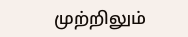முற்றிலும்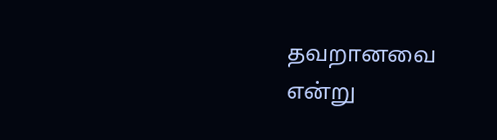தவறானவை என்று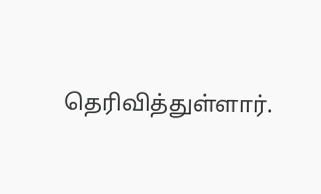தெரிவித்துள்ளார்.